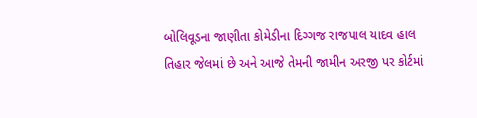બોલિવૂડના જાણીતા કોમેડીના દિગ્ગજ રાજપાલ યાદવ હાલ તિહાર જેલમાં છે અને આજે તેમની જામીન અરજી પર કોર્ટમાં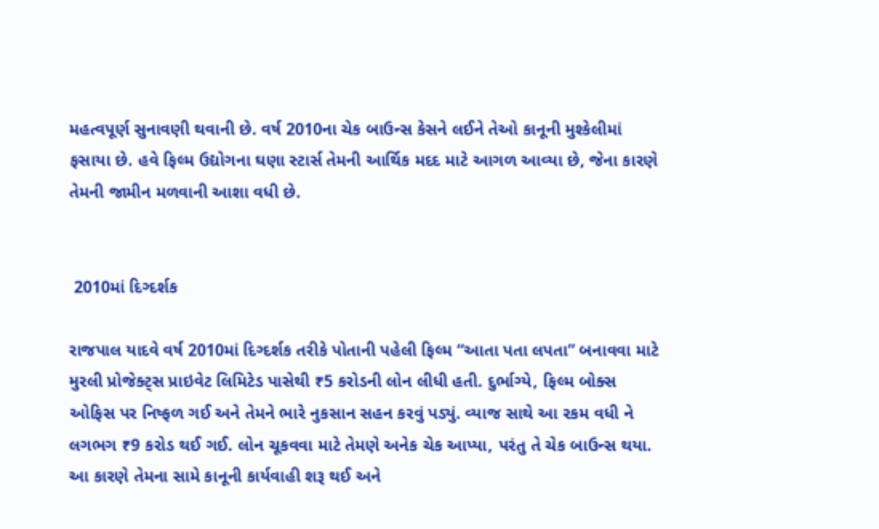મહત્વપૂર્ણ સુનાવણી થવાની છે. વર્ષ 2010ના ચેક બાઉન્સ કેસને લઈને તેઓ કાનૂની મુશ્કેલીમાં ફસાયા છે. હવે ફિલ્મ ઉદ્યોગના ઘણા સ્ટાર્સ તેમની આર્થિક મદદ માટે આગળ આવ્યા છે, જેના કારણે તેમની જામીન મળવાની આશા વધી છે.


 2010માં દિગ્દર્શક

રાજપાલ યાદવે વર્ષ 2010માં દિગ્દર્શક તરીકે પોતાની પહેલી ફિલ્મ “આતા પતા લપતા” બનાવવા માટે મુરલી પ્રોજેક્ટ્સ પ્રાઇવેટ લિમિટેડ પાસેથી ₹5 કરોડની લોન લીધી હતી. દુર્ભાગ્યે, ફિલ્મ બોક્સ ઓફિસ પર નિષ્ફળ ગઈ અને તેમને ભારે નુકસાન સહન કરવું પડ્યું. વ્યાજ સાથે આ રકમ વધી ને લગભગ ₹9 કરોડ થઈ ગઈ. લોન ચૂકવવા માટે તેમણે અનેક ચેક આપ્યા, પરંતુ તે ચેક બાઉન્સ થયા. આ કારણે તેમના સામે કાનૂની કાર્યવાહી શરૂ થઈ અને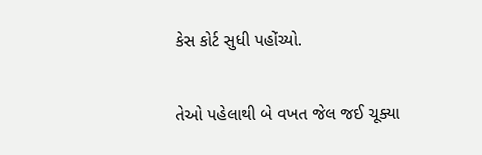કેસ કોર્ટ સુધી પહોંચ્યો.

તેઓ પહેલાથી બે વખત જેલ જઈ ચૂક્યા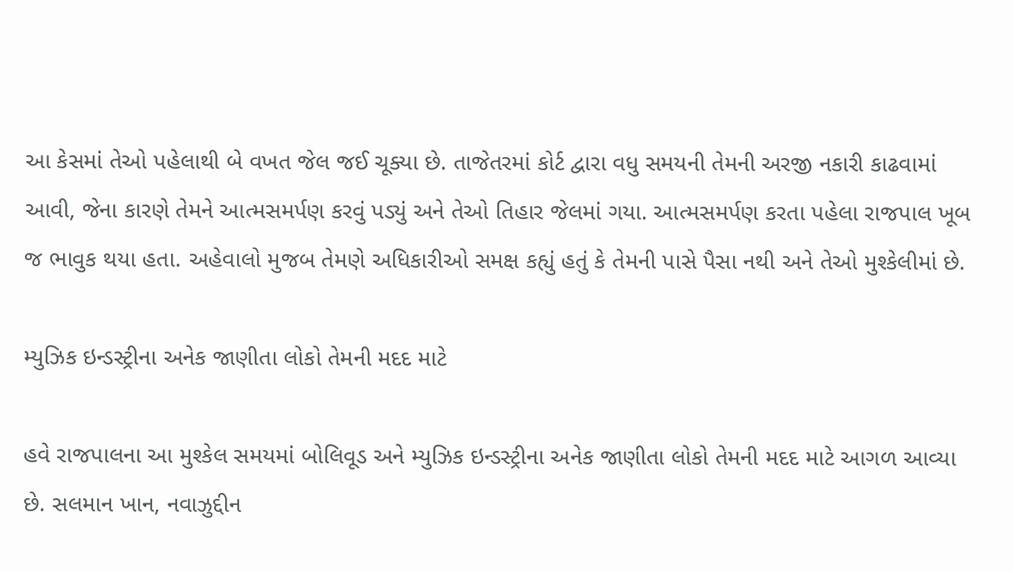આ કેસમાં તેઓ પહેલાથી બે વખત જેલ જઈ ચૂક્યા છે. તાજેતરમાં કોર્ટ દ્વારા વધુ સમયની તેમની અરજી નકારી કાઢવામાં આવી, જેના કારણે તેમને આત્મસમર્પણ કરવું પડ્યું અને તેઓ તિહાર જેલમાં ગયા. આત્મસમર્પણ કરતા પહેલા રાજપાલ ખૂબ જ ભાવુક થયા હતા. અહેવાલો મુજબ તેમણે અધિકારીઓ સમક્ષ કહ્યું હતું કે તેમની પાસે પૈસા નથી અને તેઓ મુશ્કેલીમાં છે.

મ્યુઝિક ઇન્ડસ્ટ્રીના અનેક જાણીતા લોકો તેમની મદદ માટે

હવે રાજપાલના આ મુશ્કેલ સમયમાં બોલિવૂડ અને મ્યુઝિક ઇન્ડસ્ટ્રીના અનેક જાણીતા લોકો તેમની મદદ માટે આગળ આવ્યા છે. સલમાન ખાન, નવાઝુદ્દીન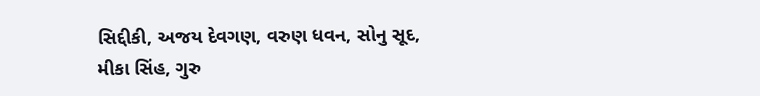સિદ્દીકી, અજય દેવગણ, વરુણ ધવન, સોનુ સૂદ, મીકા સિંહ, ગુરુ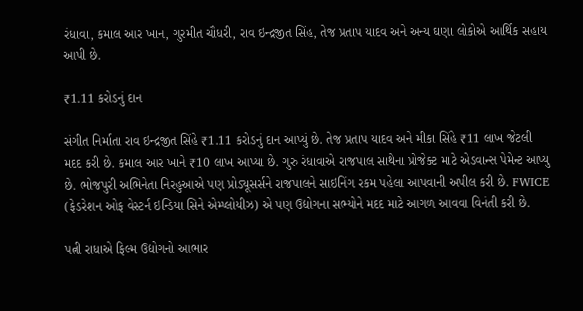રંધાવા, કમાલ આર ખાન, ગુરમીત ચૌધરી, રાવ ઇન્દ્રજીત સિંહ, તેજ પ્રતાપ યાદવ અને અન્ય ઘણા લોકોએ આર્થિક સહાય આપી છે.

₹1.11 કરોડનું દાન

સંગીત નિર્માતા રાવ ઇન્દ્રજીત સિંહે ₹1.11 કરોડનું દાન આપ્યું છે. તેજ પ્રતાપ યાદવ અને મીકા સિંહે ₹11 લાખ જેટલી મદદ કરી છે. કમાલ આર ખાને ₹10 લાખ આપ્યા છે. ગુરુ રંધાવાએ રાજપાલ સાથેના પ્રોજેક્ટ માટે એડવાન્સ પેમેન્ટ આપ્યુ છે. ભોજપુરી અભિનેતા નિરહુઆએ પણ પ્રોડ્યૂસર્સને રાજપાલને સાઇનિંગ રકમ પહેલા આપવાની અપીલ કરી છે. FWICE (ફેડરેશન ઓફ વેસ્ટર્ન ઇન્ડિયા સિને એમ્પ્લોયીઝ) એ પણ ઉદ્યોગના સભ્યોને મદદ માટે આગળ આવવા વિનંતી કરી છે.

પત્ની રાધાએ ફિલ્મ ઉદ્યોગનો આભાર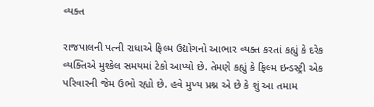વ્યક્ત

રાજપાલની પત્ની રાધાએ ફિલ્મ ઉદ્યોગનો આભાર વ્યક્ત કરતાં કહ્યું કે દરેક વ્યક્તિએ મુશ્કેલ સમયમાં ટેકો આપ્યો છે. તેમણે કહ્યું કે ફિલ્મ ઇન્ડસ્ટ્રી એક પરિવારની જેમ ઉભો રહ્યો છે. હવે મુખ્ય પ્રશ્ન એ છે કે શું આ તમામ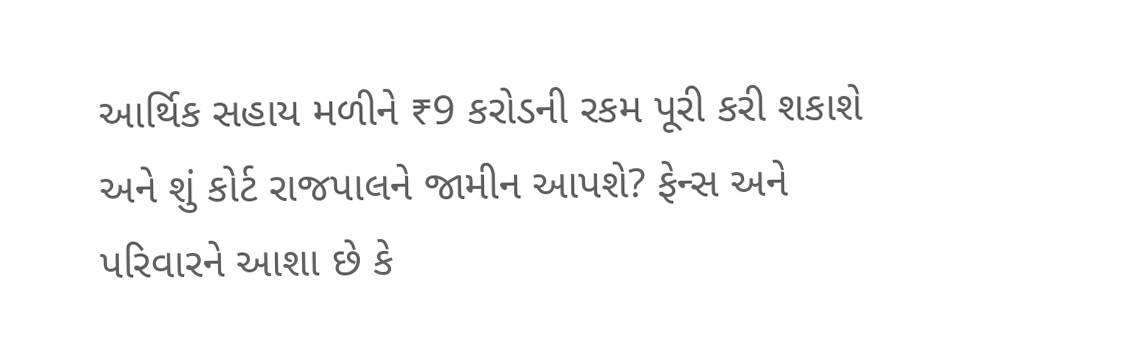આર્થિક સહાય મળીને ₹9 કરોડની રકમ પૂરી કરી શકાશે અને શું કોર્ટ રાજપાલને જામીન આપશે? ફેન્સ અને પરિવારને આશા છે કે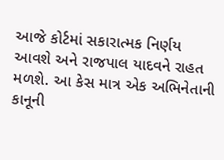આજે કોર્ટમાં સકારાત્મક નિર્ણય આવશે અને રાજપાલ યાદવને રાહત મળશે. આ કેસ માત્ર એક અભિનેતાની કાનૂની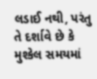લડાઈ નથી, પરંતુ તે દર્શાવે છે કે મુશ્કેલ સમયમાં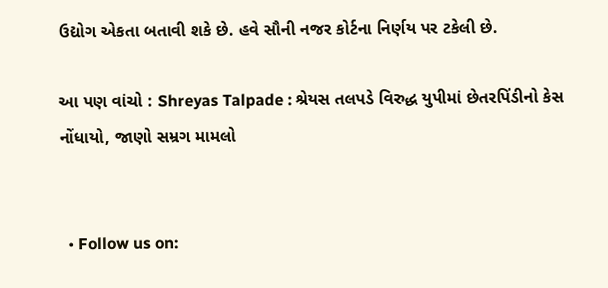ઉદ્યોગ એકતા બતાવી શકે છે. હવે સૌની નજર કોર્ટના નિર્ણય પર ટકેલી છે.

આ પણ વાંચો : Shreyas Talpade : શ્રેયસ તલપડે વિરુદ્ધ યુપીમાં છેતરપિંડીનો કેસ નોંધાયો, જાણો સમ્રગ મામલો


  • Follow us on: